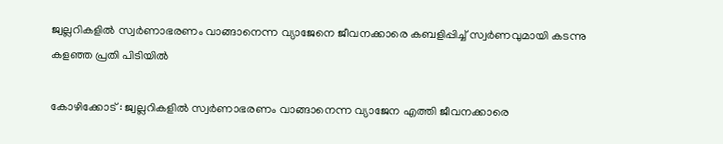ജ്വല്ലറികളില്‍ സ്വര്‍ണാഭരണം വാങ്ങാനെന്ന വ്യാജേനെ ജീവനക്കാരെ കബളിപ്പിച്ച് സ്വര്‍ണവുമായി കടന്നു കളഞ്ഞ പ്രതി പിടിയില്‍

കോഴിക്കോട് : ജ്വല്ലറികളില്‍ സ്വര്‍ണാഭരണം വാങ്ങാനെന്ന വ്യാജേന എത്തി ജീവനക്കാരെ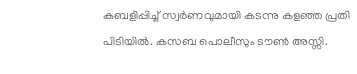കബളിപ്പിച്ച് സ്വര്‍ണവുമായി കടന്നു കളഞ്ഞ പ്രതി പിടിയില്‍. കസബ പൊലീസും ടൗണ്‍ അസ്സി.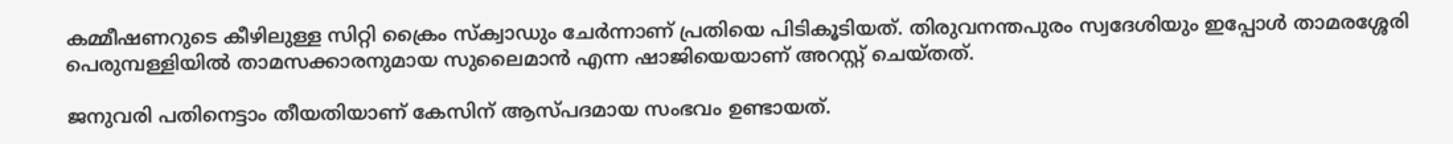കമ്മീഷണറുടെ കീഴിലുള്ള സിറ്റി ക്രൈം സ്‌ക്വാഡും ചേര്‍ന്നാണ് പ്രതിയെ പിടികൂടിയത്. തിരുവനന്തപുരം സ്വദേശിയും ഇപ്പോള്‍ താമരശ്ശേരി പെരുമ്പള്ളിയില്‍ താമസക്കാരനുമായ സുലൈമാന്‍ എന്ന ഷാജിയെയാണ് അറസ്റ്റ് ചെയ്തത്.

ജനുവരി പതിനെട്ടാം തീയതിയാണ് കേസിന് ആസ്പദമായ സംഭവം ഉണ്ടായത്.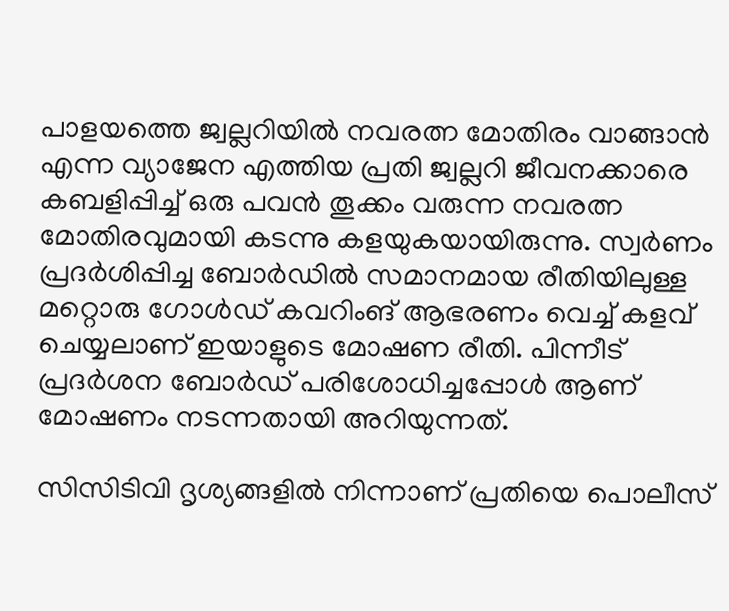പാളയത്തെ ജ്വല്ലറിയില്‍ നവരത്ന മോതിരം വാങ്ങാന്‍ എന്ന വ്യാജേന എത്തിയ പ്രതി ജ്വല്ലറി ജീവനക്കാരെ കബളിപ്പിച്ച് ഒരു പവന്‍ തൂക്കം വരുന്ന നവരത്ന മോതിരവുമായി കടന്നു കളയുകയായിരുന്നു. സ്വര്‍ണം പ്രദര്‍ശിപ്പിച്ച ബോര്‍ഡില്‍ സമാനമായ രീതിയിലുള്ള മറ്റൊരു ഗോള്‍ഡ് കവറിംങ് ആഭരണം വെച്ച് കളവ് ചെയ്യലാണ് ഇയാളുടെ മോഷണ രീതി. പിന്നീട് പ്രദര്‍ശന ബോര്‍ഡ് പരിശോധിച്ചപ്പോള്‍ ആണ് മോഷണം നടന്നതായി അറിയുന്നത്.

സിസിടിവി ദൃശ്യങ്ങളില്‍ നിന്നാണ് പ്രതിയെ പൊലീസ്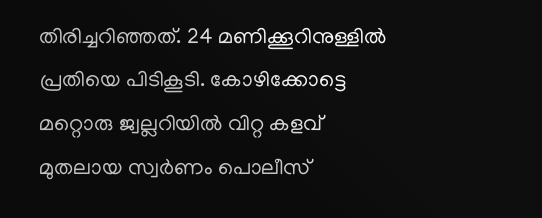തിരിച്ചറിഞ്ഞത്. 24 മണിക്കൂറിനുള്ളില്‍ പ്രതിയെ പിടികൂടി. കോഴിക്കോട്ടെ മറ്റൊരു ജ്വല്ലറിയില്‍ വിറ്റ കളവ് മുതലായ സ്വര്‍ണം പൊലീസ്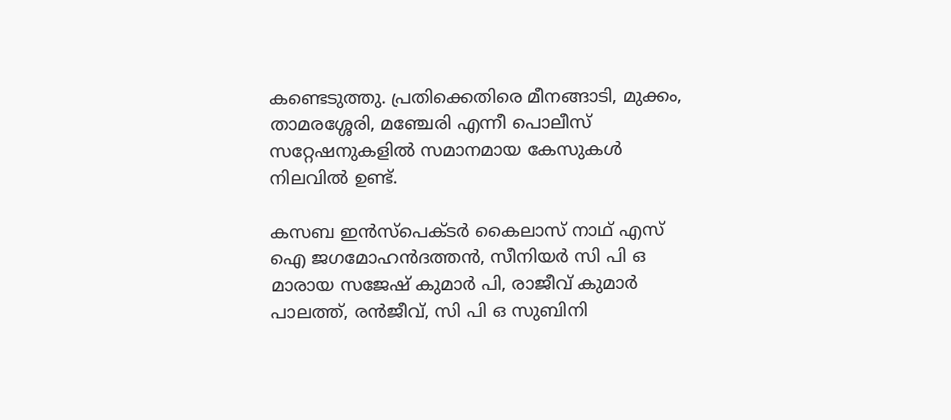കണ്ടെടുത്തു. പ്രതിക്കെതിരെ മീനങ്ങാടി, മുക്കം, താമരശ്ശേരി, മഞ്ചേരി എന്നീ പൊലീസ് സറ്റേഷനുകളില്‍ സമാനമായ കേസുകള്‍ നിലവില്‍ ഉണ്ട്.

കസബ ഇന്‍സ്പെക്ടര്‍ കൈലാസ് നാഥ് എസ് ഐ ജഗമോഹന്‍ദത്തന്‍, സീനിയര്‍ സി പി ഒ മാരായ സജേഷ് കുമാര്‍ പി, രാജീവ് കുമാര്‍ പാലത്ത്, രന്‍ജീവ്, സി പി ഒ സുബിനി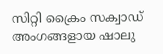സിറ്റി ക്രൈം സക്വാഡ് അംഗങ്ങളായ ഷാലു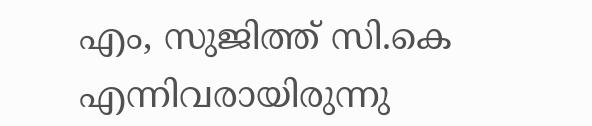എം, സുജിത്ത് സി.കെ എന്നിവരായിരുന്നു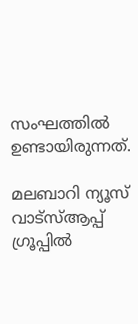സംഘത്തില്‍ ഉണ്ടായിരുന്നത്.

മലബാറി ന്യൂസ് വാട്‌സ്ആപ്പ് ഗ്രൂപ്പില്‍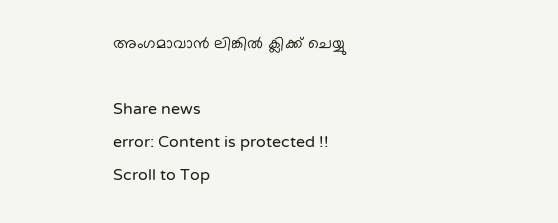അംഗമാവാന്‍ ലിങ്കില്‍ ക്ലിക്ക് ചെയ്യു

Share news
error: Content is protected !!
Scroll to Top